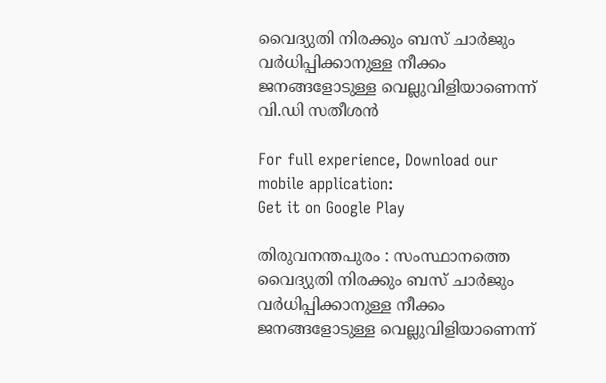വൈദ്യുതി നിരക്കും ബസ് ചാർജും വർധിപ്പിക്കാനുള്ള നീക്കം ജനങ്ങളോടുള്ള വെല്ലുവിളിയാണെന്ന് വി.ഡി സതീശൻ

For full experience, Download our mobile application:
Get it on Google Play

തിരുവനന്തപുരം : സംസ്ഥാനത്തെ വൈദ്യുതി നിരക്കും ബസ് ചാർജും വർധിപ്പിക്കാനുള്ള നീക്കം ജനങ്ങളോടുള്ള വെല്ലുവിളിയാണെന്ന്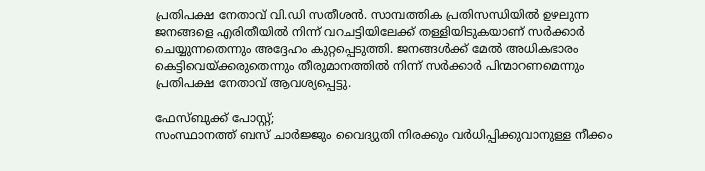പ്രതിപക്ഷ നേതാവ് വി.ഡി സതീശൻ. സാമ്പത്തിക പ്രതിസന്ധിയിൽ ഉഴലുന്ന ജനങ്ങളെ എരിതീയിൽ നിന്ന് വറചട്ടിയിലേക്ക് തള്ളിയിടുകയാണ് സർക്കാർ ചെയ്യുന്നതെന്നും അദ്ദേഹം കുറ്റപ്പെടുത്തി. ജനങ്ങൾക്ക് മേൽ അധികഭാരം കെട്ടിവെയ്ക്കരുതെന്നും തീരുമാനത്തിൽ നിന്ന് സർക്കാർ പിന്മാറണമെന്നും പ്രതിപക്ഷ നേതാവ് ആവശ്യപ്പെട്ടു.

ഫേസ്ബുക്ക് പോസ്റ്റ്;
സംസ്ഥാനത്ത് ബസ് ചാർജ്ജും വൈദ്യുതി നിരക്കും വർധിപ്പിക്കുവാനുള്ള നീക്കം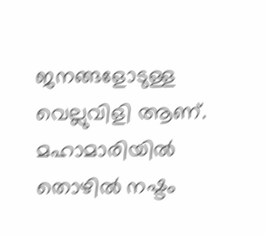ജനങ്ങളോടുള്ള വെല്ലുവിളി ആണ്. മഹാമാരിയിൽ തൊഴിൽ നഷ്ടം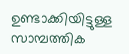ഉണ്ടാക്കിയിട്ടുള്ള സാമ്പത്തിക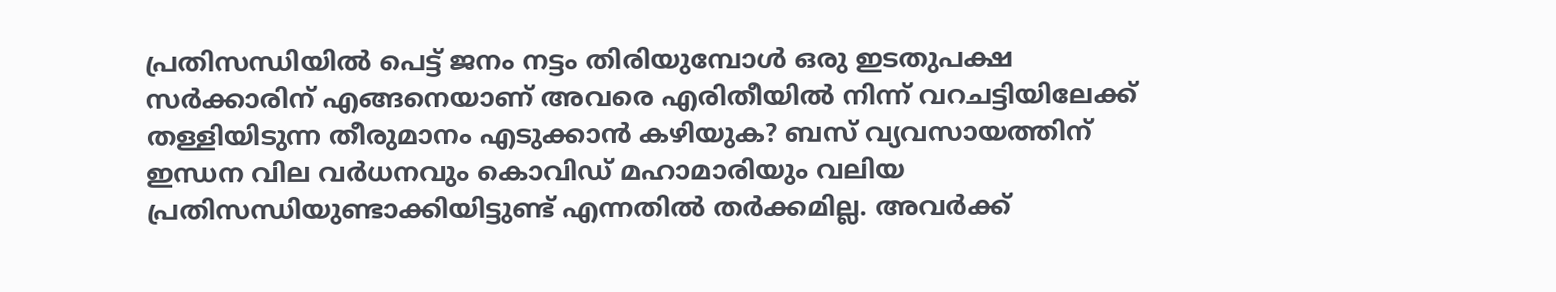പ്രതിസന്ധിയിൽ പെട്ട് ജനം നട്ടം തിരിയുമ്പോൾ ഒരു ഇടതുപക്ഷ സർക്കാരിന് എങ്ങനെയാണ് അവരെ എരിതീയിൽ നിന്ന് വറചട്ടിയിലേക്ക് തള്ളിയിടുന്ന തീരുമാനം എടുക്കാൻ കഴിയുക? ബസ് വ്യവസായത്തിന് ഇന്ധന വില വർധനവും കൊവിഡ് മഹാമാരിയും വലിയ പ്രതിസന്ധിയുണ്ടാക്കിയിട്ടുണ്ട് എന്നതിൽ തർക്കമില്ല. അവർക്ക്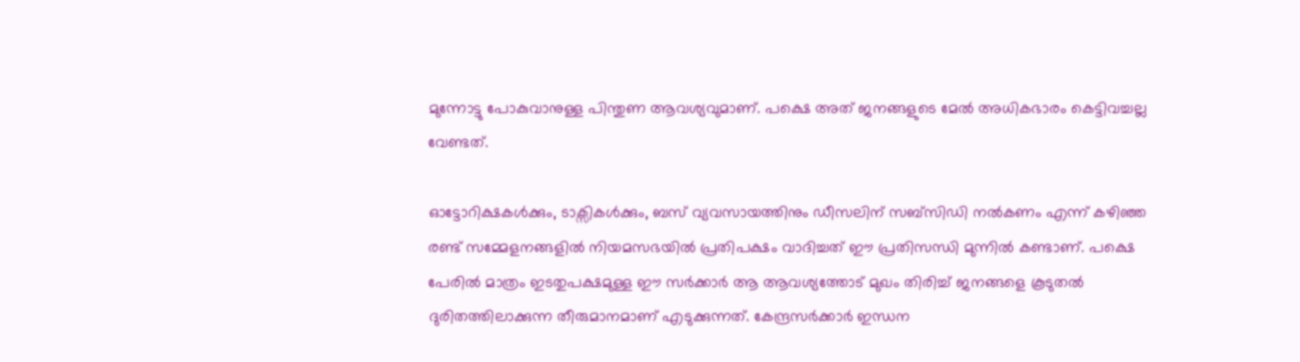മുന്നോട്ടു പോകുവാനുള്ള പിന്തുണ ആവശ്യവുമാണ്. പക്ഷെ അത് ജനങ്ങളുടെ മേൽ അധികഭാരം കെട്ടിവച്ചല്ല വേണ്ടത്.

ഓട്ടോറിക്ഷകൾക്കും, ടാക്സികൾക്കും, ബസ് വ്യവസായത്തിനും ഡീസലിന് സബ്‌സിഡി നൽകണം എന്ന് കഴിഞ്ഞ രണ്ട് സമ്മേളനങ്ങളിൽ നിയമസഭയിൽ പ്രതിപക്ഷം വാദിച്ചത് ഈ പ്രതിസന്ധി മുന്നിൽ കണ്ടാണ്. പക്ഷെ പേരിൽ മാത്രം ഇടതുപക്ഷമുള്ള ഈ സർക്കാർ ആ ആവശ്യത്തോട് മുഖം തിരിച്ച് ജനങ്ങളെ കൂടുതൽ ദുരിതത്തിലാക്കുന്ന തീരുമാനമാണ് എടുക്കുന്നത്. കേന്ദ്രസർക്കാർ ഇന്ധന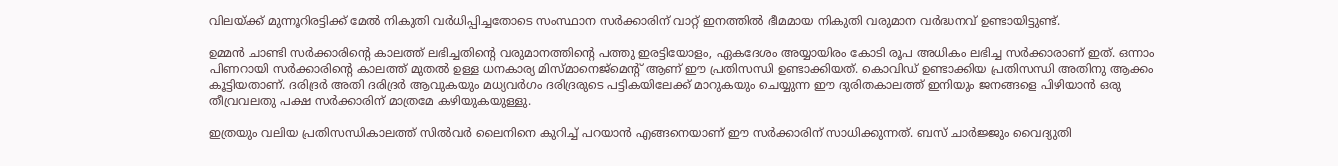വിലയ്ക്ക് മുന്നൂറിരട്ടിക്ക് മേൽ നികുതി വർധിപ്പിച്ചതോടെ സംസ്ഥാന സർക്കാരിന് വാറ്റ് ഇനത്തിൽ ഭീമമായ നികുതി വരുമാന വർദ്ധനവ് ഉണ്ടായിട്ടുണ്ട്.

ഉമ്മൻ ചാണ്ടി സർക്കാരിന്റെ കാലത്ത് ലഭിച്ചതിന്റെ വരുമാനത്തിന്റെ പത്തു ഇരട്ടിയോളം, ഏകദേശം അയ്യായിരം കോടി രൂപ അധികം ലഭിച്ച സർക്കാരാണ് ഇത്. ഒന്നാം പിണറായി സർക്കാരിന്റെ കാലത്ത് മുതൽ ഉള്ള ധനകാര്യ മിസ്‌മാനെജ്‌മെന്റ് ആണ് ഈ പ്രതിസന്ധി ഉണ്ടാക്കിയത്. കൊവിഡ് ഉണ്ടാക്കിയ പ്രതിസന്ധി അതിനു ആക്കം കൂട്ടിയതാണ്. ദരിദ്രർ അതി ദരിദ്രർ ആവുകയും മധ്യവർഗം ദരിദ്രരുടെ പട്ടികയിലേക്ക് മാറുകയും ചെയ്യുന്ന ഈ ദുരിതകാലത്ത് ഇനിയും ജനങ്ങളെ പിഴിയാൻ ഒരു തീവ്രവലതു പക്ഷ സർക്കാരിന് മാത്രമേ കഴിയുകയുള്ളു.

ഇത്രയും വലിയ പ്രതിസന്ധികാലത്ത് സിൽവർ ലൈനിനെ കുറിച്ച് പറയാൻ എങ്ങനെയാണ് ഈ സർക്കാരിന് സാധിക്കുന്നത്. ബസ് ചാർജ്ജും വൈദ്യുതി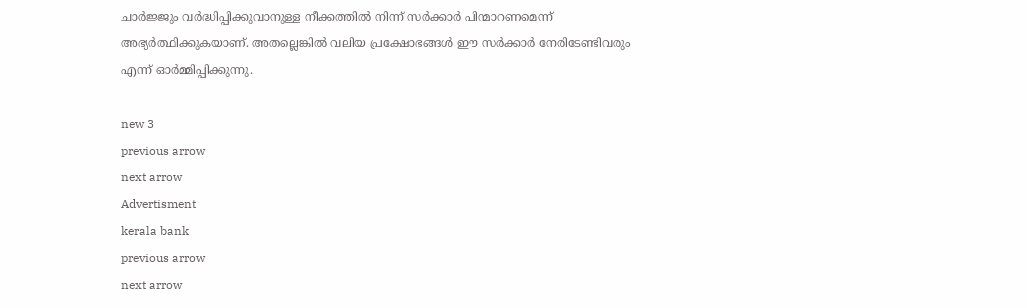ചാർജ്ജും വർദ്ധിപ്പിക്കുവാനുള്ള നീക്കത്തിൽ നിന്ന് സർക്കാർ പിന്മാറണമെന്ന് അഭ്യർത്ഥിക്കുകയാണ്. അതല്ലെങ്കിൽ വലിയ പ്രക്ഷോഭങ്ങൾ ഈ സർക്കാർ നേരിടേണ്ടിവരും എന്ന് ഓർമ്മിപ്പിക്കുന്നു.

new 3
previous arrow
next arrow
Advertisment
kerala bank
previous arrow
next arrow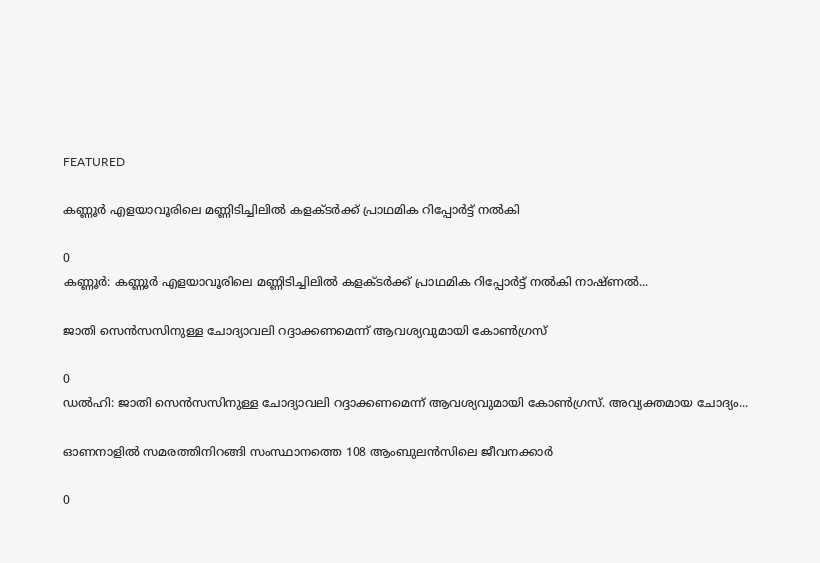FEATURED

കണ്ണൂർ എളയാവൂരിലെ മണ്ണിടിച്ചിലിൽ കളക്ടർക്ക് പ്രാഥമിക റിപ്പോർട്ട് നൽകി

0
കണ്ണൂർ: കണ്ണൂർ എളയാവൂരിലെ മണ്ണിടിച്ചിലിൽ കളക്ടർക്ക് പ്രാഥമിക റിപ്പോർട്ട് നൽകി നാഷ്ണൽ...

ജാതി സെൻസസിനുള്ള ചോദ്യാവലി റദ്ദാക്കണമെന്ന് ആവശ്യവുമായി കോൺഗ്രസ്

0
ഡൽഹി: ജാതി സെൻസസിനുള്ള ചോദ്യാവലി റദ്ദാക്കണമെന്ന് ആവശ്യവുമായി കോൺഗ്രസ്. അവ്യക്തമായ ചോദ്യം...

ഓണനാളിൽ സമരത്തിനിറങ്ങി സംസ്ഥാനത്തെ 108 ആംബുലൻസിലെ ജീവനക്കാർ

0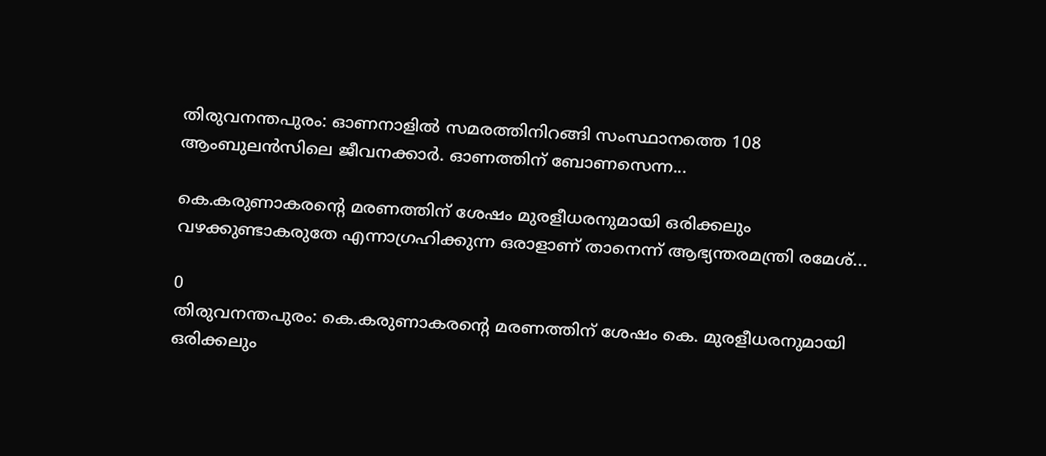തിരുവനന്തപുരം: ഓണനാളിൽ സമരത്തിനിറങ്ങി സംസ്ഥാനത്തെ 108 ആംബുലൻസിലെ ജീവനക്കാർ. ഓണത്തിന് ബോണസെന്ന...

കെ.കരുണാകരന്റെ മരണത്തിന് ശേഷം മുരളീധരനുമായി ഒരിക്കലും വഴക്കുണ്ടാകരുതേ എന്നാഗ്രഹിക്കുന്ന ഒരാളാണ് താനെന്ന് ആഭ്യന്തരമന്ത്രി രമേശ്...

0
തിരുവനന്തപുരം: കെ.കരുണാകരന്റെ മരണത്തിന് ശേഷം കെ. മുരളീധരനുമായി ഒരിക്കലും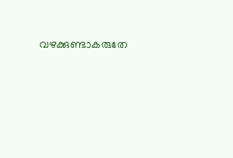വഴക്കുണ്ടാകരുതേ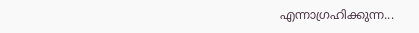എന്നാഗ്രഹിക്കുന്ന...